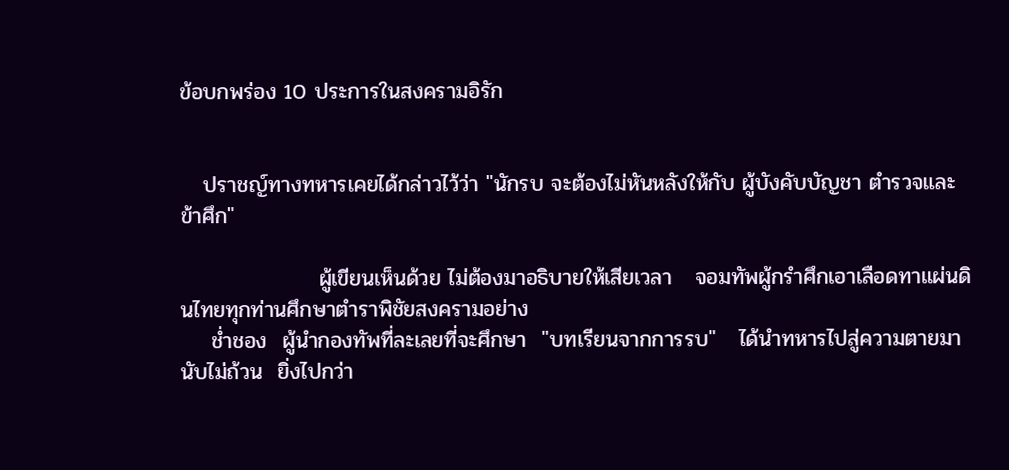ข้อบกพร่อง 10 ประการในสงครามอิรัก


   ปราชญ์ทางทหารเคยได้กล่าวไว้ว่า "นักรบ จะต้องไม่หันหลังให้กับ ผู้บังคับบัญชา ตำรวจและข้าศึก"

                  ผู้เขียนเห็นด้วย ไม่ต้องมาอธิบายให้เสียเวลา   จอมทัพผู้กรำศึกเอาเลือดทาแผ่นดินไทยทุกท่านศึกษาตำราพิชัยสงครามอย่าง
    ช่ำชอง  ผู้นำกองทัพที่ละเลยที่จะศึกษา  "บทเรียนจากการรบ"   ได้นำทหารไปสู่ความตายมานับไม่ถ้วน  ยิ่งไปกว่า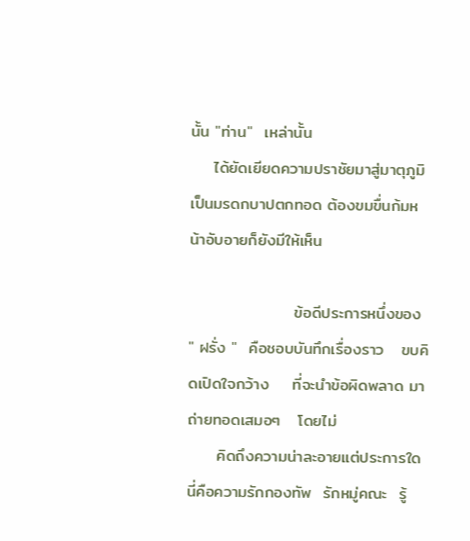นั้น "ท่าน"  เหล่านั้น
    ได้ยัดเยียดความปราชัยมาสู่มาตุภูมิเป็นมรดกบาปตกทอด ต้องขมขื่นก้มหน้าอับอายก็ยังมีให้เห็น

                  ข้อดีประการหนึ่งของ " ฝรั่ง "  คือชอบบันทึกเรื่องราว   ขบคิดเปิดใจกว้าง    ที่จะนำข้อผิดพลาด มาถ่ายทอดเสมอๆ   โดยไม่
     คิดถึงความน่าละอายแต่ประการใด  นี่คือความรักกองทัพ  รักหมู่คณะ  รู้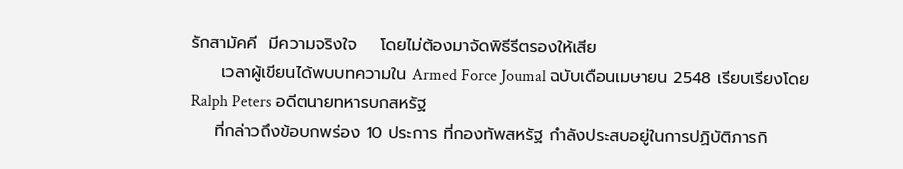รักสามัคคี  มีความจริงใจ    โดยไม่ต้องมาจัดพิธีรีตรองให้เสีย
     เวลาผู้เขียนได้พบบทความใน Armed Force Joumal ฉบับเดือนเมษายน 2548 เรียบเรียงโดย Ralph Peters อดีตนายทหารบกสหรัฐ
    ที่กล่าวถึงข้อบกพร่อง 10 ประการ ที่กองทัพสหรัฐ กำลังประสบอยู่ในการปฏิบัติภารกิ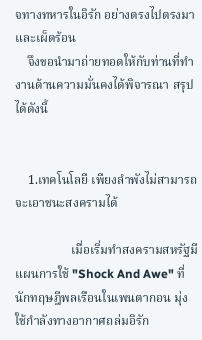จทางทหารในอิรัก อย่างตรงไปตรงมาและเผ็ดร้อน
    จึงขอนำมาถ่ายทอดให้กับท่านที่ทำงานด้านความมั่นคงได้พิจารณา สรุปได้ดังนี้


    1.เทคโนโลยี เพียงลำพังไม่สามารถจะเอาชนะสงครามได้

                  เมื่อเริ่มทำสงครามสหรัฐมีแผนการใช้ "Shock And Awe" ที่นักทฤษฎีพลเรือนในเพนตากอน มุ่งใช้กำลังทางอากาศถล่มอิรัก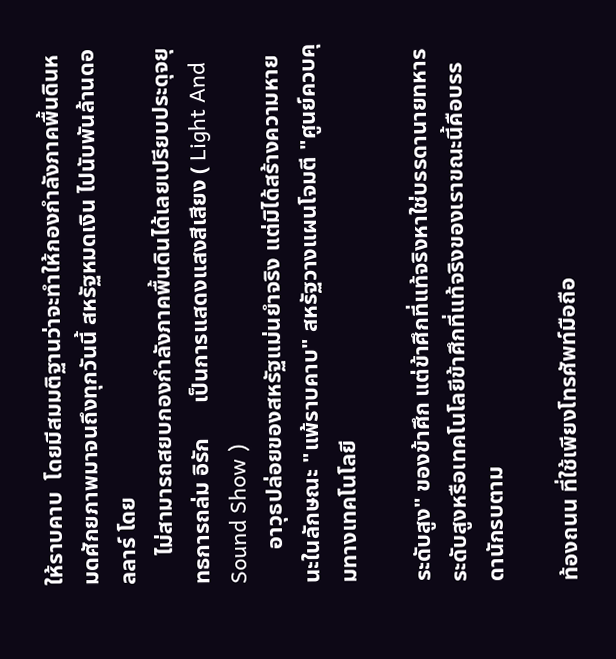ให้ราบคาบ  โดยมีสมมติฐานว่าจะทำให้กองกำลังภาคพื้นดินหมดศักยภาพมาจนถึงทุกวันนี้ สหรัฐหมดเงิน ไปนับพันล้านดอลลาร์ โดย
     ไม่สามารถสยบกองกำลังภาคพื้นดินได้เลยเปรียบประดุจยุทธการถล่ม อิรัก      เป็นการแสดงแสงสีเสียง ( Light And Sound Show )
      อาวุธปล่อยของสหรัฐแม่นยำจริง แต่มิได้สร้างความหายนะในลักษณะ "แพ้ราบคาบ" สหรัฐวางแผนโจมตี "ศูนย์ควบคุมทางเทคโนโลยี

ระดับสูง" ของข้าศึก แต่ข้าศึกที่แท้จริงหาใช่บรรดานายทหารระดับสูงหรือเทคโนโลยีข้าศึกที่แท้จริงของเราขณะนี้คือบรรดานักรบตาม

ท้องถนน ที่ใช้เพียงโทรศัพท์มือถือ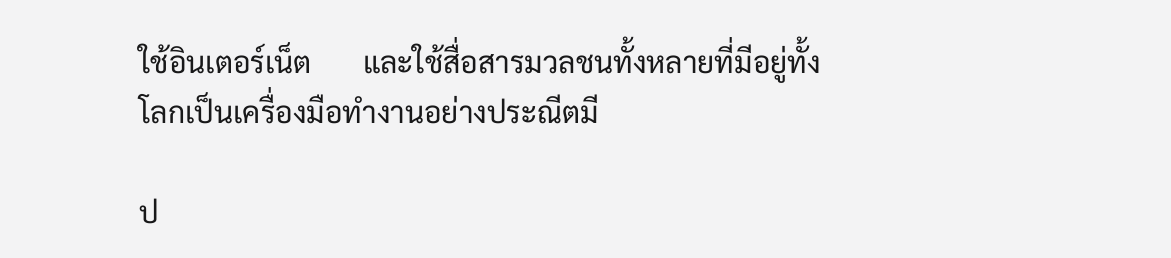ใช้อินเตอร์เน็ต       และใช้สื่อสารมวลชนทั้งหลายที่มีอยู่ทั้งโลกเป็นเครื่องมือทำงานอย่างประณีตมี

ป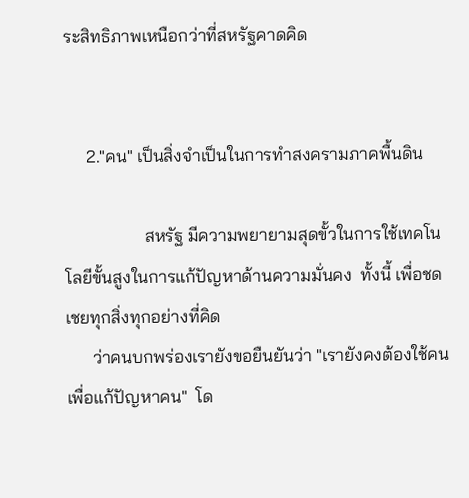ระสิทธิภาพเหนือกว่าที่สหรัฐคาดคิด


     2."คน" เป็นสิ่งจำเป็นในการทำสงครามภาคพื้นดิน

                  สหรัฐ มีความพยายามสุดขั้วในการใช้เทคโนโลยีขั้นสูงในการแก้ปัญหาด้านความมั่นคง  ทั้งนี้ เพื่อชดเชยทุกสิ่งทุกอย่างที่คิด
      ว่าคนบกพร่องเรายังขอยืนยันว่า "เรายังคงต้องใช้คนเพื่อแก้ปัญหาคน"  โด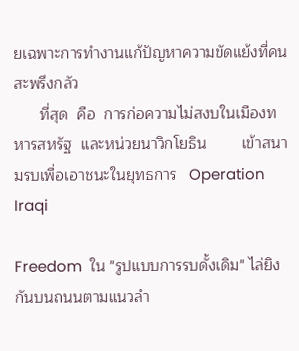ยเฉพาะการทำงานแก้ปัญหาความขัดแย้งที่คนสะพรึงกลัว
      ที่สุด  คือ  การก่อความไม่สงบในเมืองทหารสหรัฐ  และหน่วยนาวิกโยธิน        เข้าสนามรบเพื่อเอาชนะในยุทธการ   Operation Iraqi

Freedom  ใน "รูปแบบการรบดั้งเดิม" ไล่ยิงกันบนถนนตามแนวลำ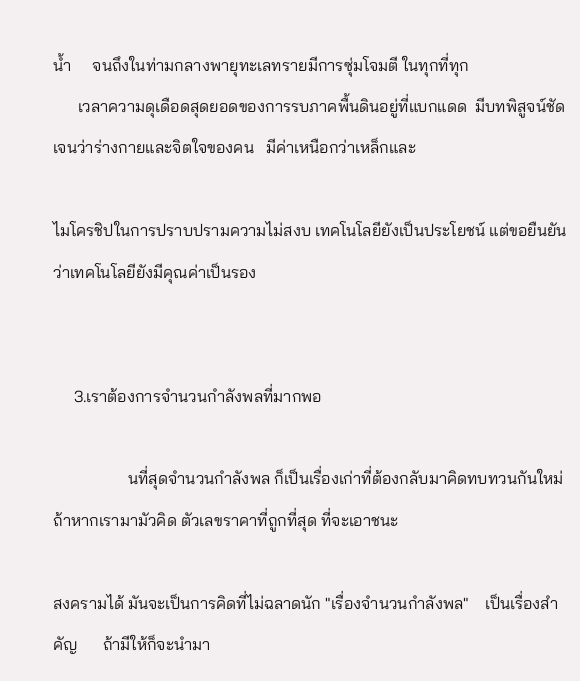น้ำ     จนถึงในท่ามกลางพายุทะเลทรายมีการซุ่มโจมตี ในทุกที่ทุก
      เวลาความดุเดือดสุดยอดของการรบภาคพื้นดินอยู่ที่แบกแดด  มีบทพิสูจน์ชัดเจนว่าร่างกายและจิตใจของคน   มีค่าเหนือกว่าเหล็กและ

ไมโครชิปในการปราบปรามความไม่สงบ เทคโนโลยียังเป็นประโยชน์ แต่ขอยืนยันว่าเทคโนโลยียังมีคุณค่าเป็นรอง


     3.เราต้องการจำนวนกำลังพลที่มากพอ

                  นที่สุดจำนวนกำลังพล ก็เป็นเรื่องเก่าที่ต้องกลับมาคิดทบทวนกันใหม่ ถ้าหากเรามามัวคิด ตัวเลขราคาที่ถูกที่สุด ที่จะเอาชนะ

สงครามได้ มันจะเป็นการคิดที่ไม่ฉลาดนัก "เรื่องจำนวนกำลังพล"    เป็นเรื่องสำคัญ      ถ้ามีให้ก็จะนำมา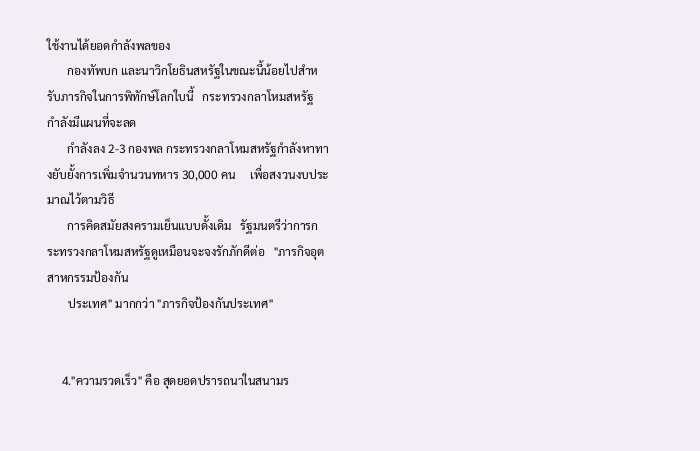ใช้งานได้ยอดกำลังพลของ
       กองทัพบก และนาวิกโยธินสหรัฐในขณะนี้น้อยไปสำหรับภารกิจในการพิทักษ์โลกใบนี้   กระทรวงกลาโหมสหรัฐ   กำลังมีแผนที่จะลด
       กำลังลง 2-3 กองพล กระทรวงกลาโหมสหรัฐกำลังหาทางยับยั้งการเพิ่มจำนวนทหาร 30,000 คน     เพื่อสงวนงบประมาณไว้ตามวิธี
       การคิดสมัยสงครามเย็นแบบดั้งเดิม   รัฐมนตรีว่าการกระทรวงกลาโหมสหรัฐดูเหมือนจะจงรักภักดีต่อ   "ภารกิจอุตสาหกรรมป้องกัน
       ประเทศ" มากกว่า "ภารกิจป้องกันประเทศ"


     4."ความรวดเร็ว" คือ สุดยอดปรารถนาในสนามร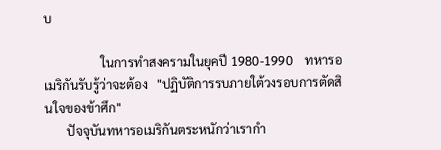บ

                  ในการทำสงครามในยุคปี 1980-1990    ทหารอเมริกันรับรู้ว่าจะต้อง   "ปฏิบัติการรบภายใต้วงรอบการตัดสินใจของข้าศึก"
       ปัจจุบันทหารอเมริกันตระหนักว่าเรากำ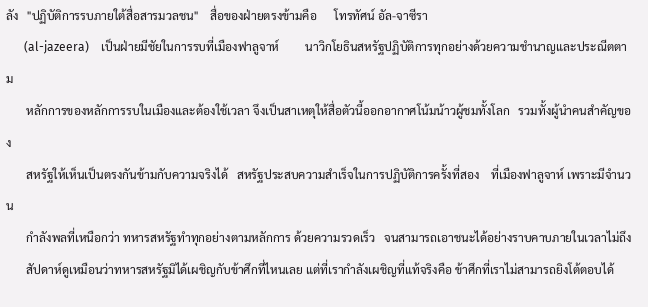ลัง   "ปฏิบัติการรบภายใต้สื่อสารมวลชน"    สื่อของฝ่ายตรงข้ามคือ      โทรทัศน์ อัล-จาซีรา
      (al-jazeera)    เป็นฝ่ายมีชัยในการรบที่เมืองฟาลูจาห์         นาวิกโยธินสหรัฐปฏิบัติการทุกอย่างด้วยความชำนาญและประณีตตาม
       หลักการของหลักการรบในเมืองและต้องใช้เวลา จึงเป็นสาเหตุให้สื่อตัวนี้ออกอากาศโน้มน้าวผู้ชมทั้งโลก   รวมทั้งผู้นำคนสำคัญของ
       สหรัฐให้เห็นเป็นตรงกันข้ามกับความจริงได้   สหรัฐประสบความสำเร็จในการปฏิบัติการครั้งที่สอง    ที่เมืองฟาลูจาห์ เพราะมีจำนวน
       กำลังพลที่เหนือกว่า ทหารสหรัฐทำทุกอย่างตามหลักการ ด้วยความรวดเร็ว   จนสามารถเอาชนะได้อย่างราบคาบภายในเวลาไม่ถึง
       สัปดาห์ดูเหมือนว่าทหารสหรัฐมิได้เผชิญกับข้าศึกที่ไหนเลย แต่ที่เรากำลังเผชิญที่แท้จริงคือ ข้าศึกที่เราไม่สามารถยิงโต้ตอบได้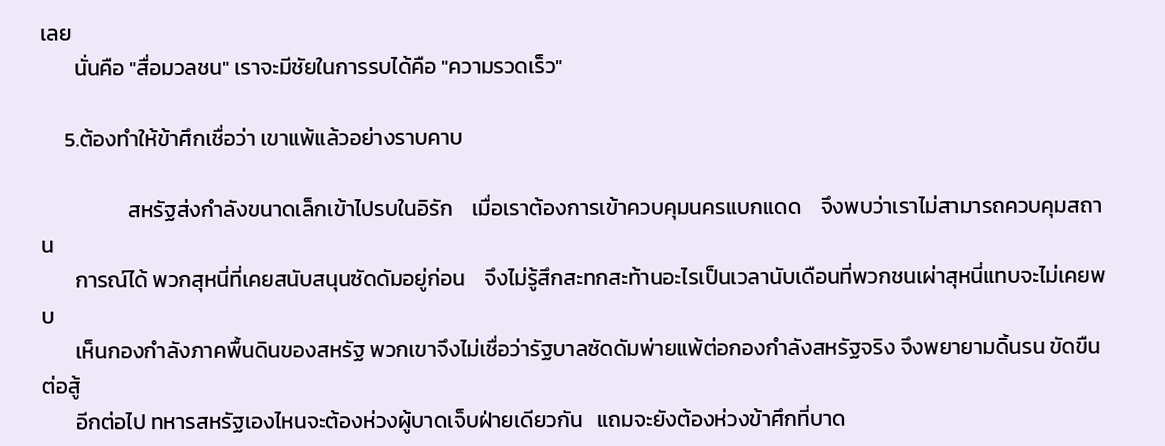เลย
       นั่นคือ "สื่อมวลชน" เราจะมีชัยในการรบได้คือ "ความรวดเร็ว"

     5.ต้องทำให้ข้าศึกเชื่อว่า เขาแพ้แล้วอย่างราบคาบ

                  สหรัฐส่งกำลังขนาดเล็กเข้าไปรบในอิรัก    เมื่อเราต้องการเข้าควบคุมนครแบกแดด    จึงพบว่าเราไม่สามารถควบคุมสถาน
       การณ์ได้ พวกสุหนี่ที่เคยสนับสนุนซัดดัมอยู่ก่อน    จึงไม่รู้สึกสะทกสะท้านอะไรเป็นเวลานับเดือนที่พวกชนเผ่าสุหนี่แทบจะไม่เคยพบ
       เห็นกองกำลังภาคพื้นดินของสหรัฐ พวกเขาจึงไม่เชื่อว่ารัฐบาลซัดดัมพ่ายแพ้ต่อกองกำลังสหรัฐจริง จึงพยายามดิ้นรน ขัดขืน ต่อสู้
       อีกต่อไป ทหารสหรัฐเองไหนจะต้องห่วงผู้บาดเจ็บฝ่ายเดียวกัน   แถมจะยังต้องห่วงข้าศึกที่บาด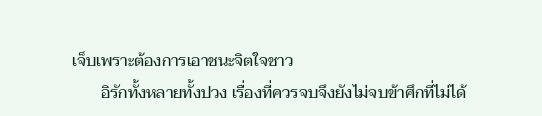เจ็บเพราะต้องการเอาชนะจิตใจชาว
       อิรักทั้งหลายทั้งปวง เรื่องที่ควรจบจึงยังไม่จบข้าศึกที่ไม่ได้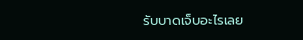รับบาดเจ็บอะไรเลย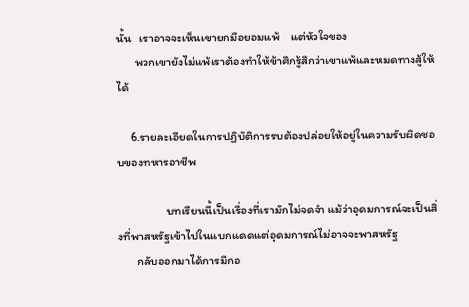นั้น   เราอาจจะเห็นเขายกมือยอมแพ้    แต่หัวใจของ
       พวกเขายังไม่แพ้เราต้องทำให้ข้าศึกรู้สึกว่าเขาแพ้และหมดทางสู้ให้ได้

     6.รายละเอียดในการปฏิบัติการรบต้องปล่อยให้อยู่ในความรับผิดชอบของทหารอาชีพ

                  บทเรียนนี้เป็นเรื่องที่เรามักไม่จดจำ แม้ว่าอุดมการณ์จะเป็นสิ่งที่พาสหรัฐเข้าไปในแบกแดดแต่อุดมการณ์ไม่อาจจะพาสหรัฐ
       กลับออกมาได้การมีกอ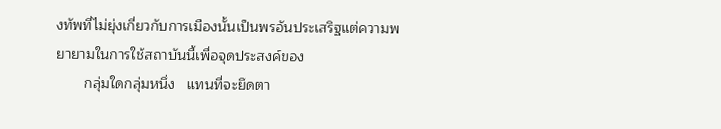งทัพที่ไม่ยุ่งเกี่ยวกับการเมืองนั้นเป็นพรอันประเสริฐแต่ความพยายามในการใช้สถาบันนี้เพื่อจุดประสงค์ของ
       กลุ่มใดกลุ่มหนึ่ง   แทนที่จะยึดตา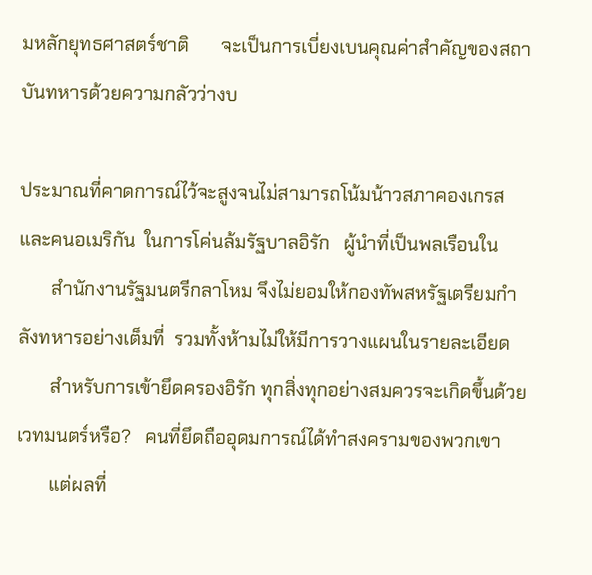มหลักยุทธศาสตร์ชาติ       จะเป็นการเบี่ยงเบนคุณค่าสำคัญของสถาบันทหารด้วยความกลัวว่างบ

ประมาณที่คาดการณ์ไว้จะสูงจนไม่สามารถโน้มน้าวสภาคองเกรสและคนอเมริกัน  ในการโค่นล้มรัฐบาลอิรัก   ผู้นำที่เป็นพลเรือนใน
       สำนักงานรัฐมนตรีกลาโหม จึงไม่ยอมให้กองทัพสหรัฐเตรียมกำลังทหารอย่างเต็มที่  รวมทั้งห้ามไม่ให้มีการวางแผนในรายละเอียด
       สำหรับการเข้ายึดครองอิรัก ทุกสิ่งทุกอย่างสมควรจะเกิดขึ้นด้วยเวทมนตร์หรือ?   คนที่ยึดถืออุดมการณ์ได้ทำสงครามของพวกเขา
       แต่ผลที่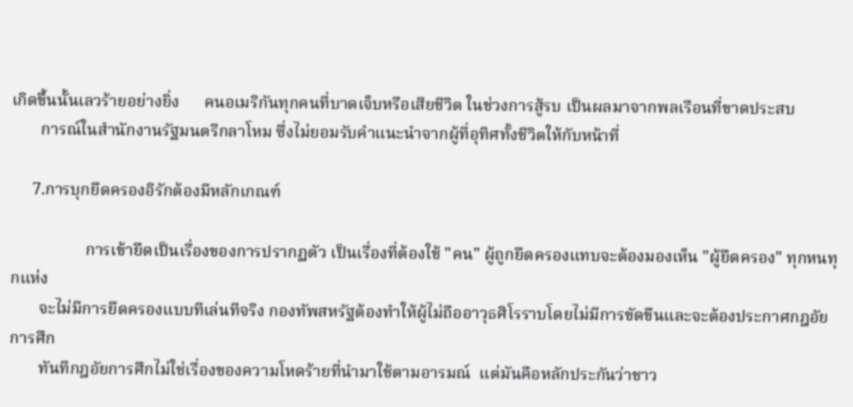เกิดขึ้นนั้นเลวร้ายอย่างยิ่ง      คนอเมริกันทุกคนที่บาดเจ็บหรือเสียชีวิต ในช่วงการสู้รบ เป็นผลมาจากพลเรือนที่ขาดประสบ
       การณ์ในสำนักงานรัฐมนตรีกลาโหม ซึ่งไม่ยอมรับคำแนะนำจากผู้ที่อุทิศทั้งชีวิตให้กับหน้าที่

     7.การบุกยึดครองอิรักต้องมีหลักเกณฑ์

                  การเข้ายึดเป็นเรื่องของการปรากฏตัว เป็นเรื่องที่ต้องใช้ "คน" ผู้ถูกยึดครองแทบจะต้องมองเห็น "ผู้ยึดครอง" ทุกหนทุกแห่ง
       จะไม่มีการยึดครองแบบทีเล่นทีจริง กองทัพสหรัฐต้องทำให้ผู้ไม่ถืออาวุธศิโรราบโดยไม่มีการขัดขืนและจะต้องประกาศกฎอัยการศึก
       ทันทีกฎอัยการศึกไม่ใช่เรื่องของความโหดร้ายที่นำมาใช้ตามอารมณ์  แต่มันคือหลักประกันว่าชาว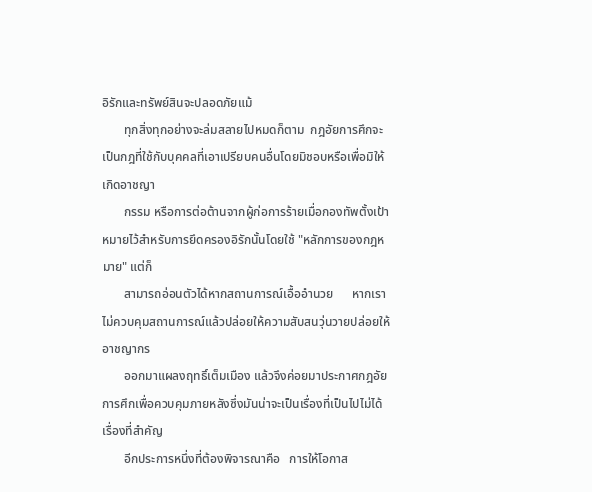อิรักและทรัพย์สินจะปลอดภัยแม้
       ทุกสิ่งทุกอย่างจะล่มสลายไปหมดก็ตาม  กฎอัยการศึกจะเป็นกฎที่ใช้กับบุคคลที่เอาเปรียบคนอื่นโดยมิชอบหรือเพื่อมิให้เกิดอาชญา
       กรรม หรือการต่อต้านจากผู้ก่อการร้ายเมื่อกองทัพตั้งเป้าหมายไว้สำหรับการยึดครองอิรักนั้นโดยใช้ "หลักการของกฎหมาย" แต่ก็
       สามารถอ่อนตัวได้หากสถานการณ์เอื้ออำนวย      หากเราไม่ควบคุมสถานการณ์แล้วปล่อยให้ความสับสนวุ่นวายปล่อยให้อาชญากร
       ออกมาแผลงฤทธิ์เต็มเมือง แล้วจึงค่อยมาประกาศกฎอัยการศึกเพื่อควบคุมภายหลังซึ่งมันน่าจะเป็นเรื่องที่เป็นไปไม่ได้  เรื่องที่สำคัญ
       อีกประการหนึ่งที่ต้องพิจารณาคือ   การให้โอกาส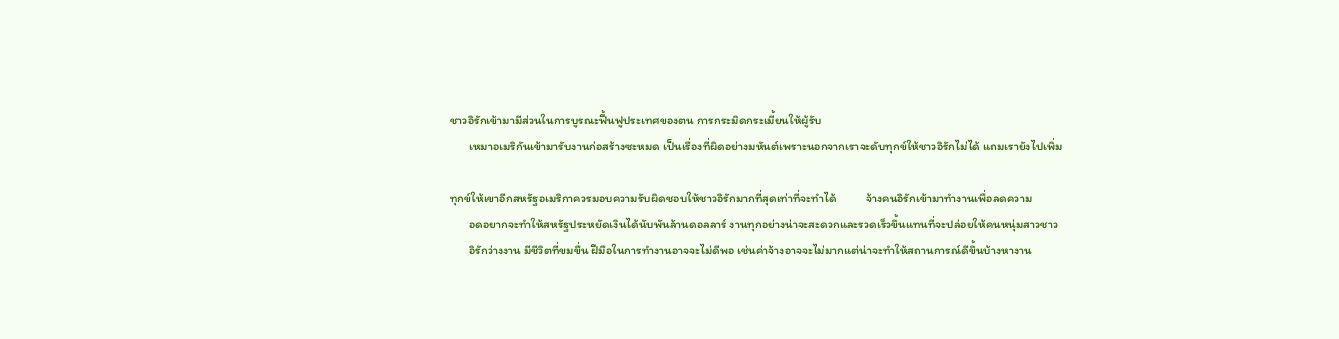ชาวอิรักเข้ามามีส่วนในการบูรณะฟื้นฟูประเทศของตน การกระมิดกระเมี้ยนให้ผู้รับ
       เหมาอเมริกันเข้ามารับงานก่อสร้างซะหมด เป็นเรื่องที่ผิดอย่างมหันต์เพราะนอกจากเราจะดับทุกข์ให้ชาวอิรักไม่ได้ แถมเรายังไปเพิ่ม

ทุกข์ให้เขาอีกสหรัฐอเมริกาควรมอบความรับผิดชอบให้ชาวอิรักมากที่สุดเท่าที่จะทำได้           จ้างคนอิรักเข้ามาทำงานเพื่อลดความ
       อดอยากจะทำให้สหรัฐประหยัดเงินได้นับพันล้านดอลลาร์ งานทุกอย่างน่าจะสะดวกและรวดเร็วขึ้นแทนที่จะปล่อยให้คนหนุ่มสาวชาว
       อิรักว่างงาน มีชีวิตที่ขมขื่น ฝีมือในการทำงานอาจจะไม่ดีพอ เช่นค่าจ้างอาจจะไม่มากแต่น่าจะทำให้สถานการณ์ดีขึ้นบ้างหางาน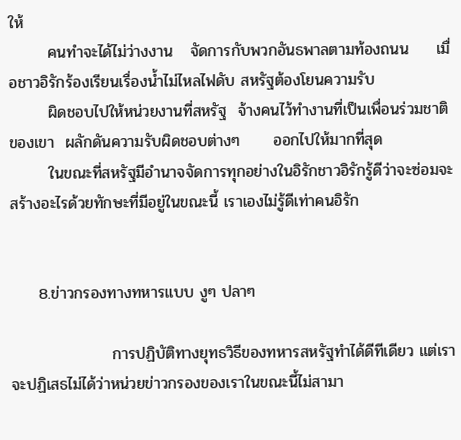ให้
       คนทำจะได้ไม่ว่างงาน   จัดการกับพวกอันธพาลตามท้องถนน     เมื่อชาวอิรักร้องเรียนเรื่องน้ำไม่ไหลไฟดับ สหรัฐต้องโยนความรับ
       ผิดชอบไปให้หน่วยงานที่สหรัฐ  จ้างคนไว้ทำงานที่เป็นเพื่อนร่วมชาติของเขา  ผลักดันความรับผิดชอบต่างๆ      ออกไปให้มากที่สุด
       ในขณะที่สหรัฐมีอำนาจจัดการทุกอย่างในอิรักชาวอิรักรู้ดีว่าจะซ่อมจะสร้างอะไรด้วยทักษะที่มีอยู่ในขณะนี้ เราเองไม่รู้ดีเท่าคนอิรัก


     8.ข่าวกรองทางทหารแบบ งูๆ ปลาๆ

                  การปฏิบัติทางยุทธวิธีของทหารสหรัฐทำได้ดีทีเดียว แต่เราจะปฏิเสธไม่ได้ว่าหน่วยข่าวกรองของเราในขณะนี้ไม่สามา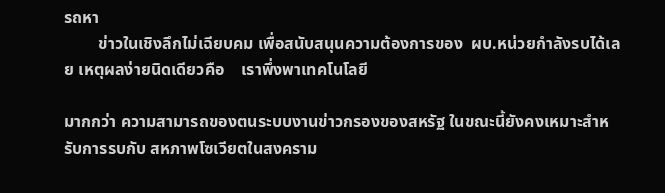รถหา
        ข่าวในเชิงลึกไม่เฉียบคม เพื่อสนับสนุนความต้องการของ  ผบ.หน่วยกำลังรบได้เลย เหตุผลง่ายนิดเดียวคือ    เราพึ่งพาเทคโนโลยี

มากกว่า ความสามารถของตนระบบงานข่าวกรองของสหรัฐ ในขณะนี้ยังคงเหมาะสำหรับการรบกับ สหภาพโซเวียตในสงคราม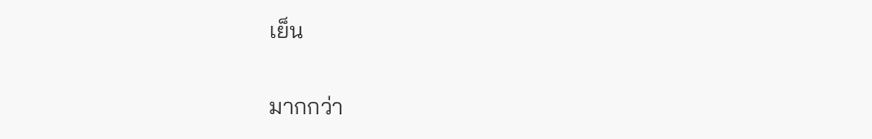เย็น

มากกว่า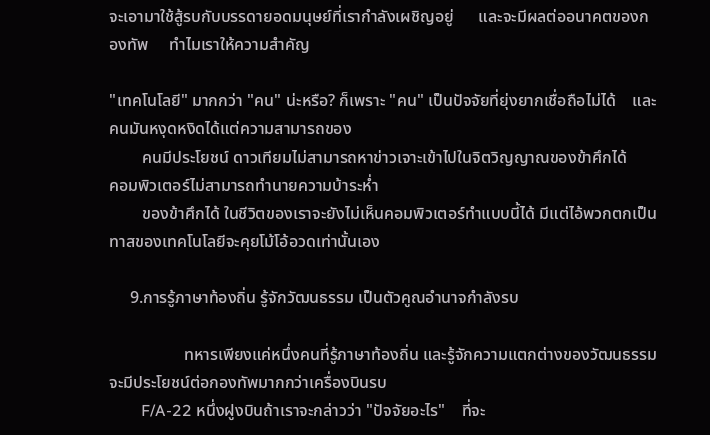จะเอามาใช้สู้รบกับบรรดายอดมนุษย์ที่เรากำลังเผชิญอยู่      และจะมีผลต่ออนาคตของกองทัพ     ทำไมเราให้ความสำคัญ

"เทคโนโลยี" มากกว่า "คน" น่ะหรือ? ก็เพราะ "คน" เป็นปัจจัยที่ยุ่งยากเชื่อถือไม่ได้    และคนมันหงุดหงิดได้แต่ความสามารถของ
        คนมีประโยชน์ ดาวเทียมไม่สามารถหาข่าวเจาะเข้าไปในจิตวิญญาณของข้าศึกได้     คอมพิวเตอร์ไม่สามารถทำนายความบ้าระห่ำ
        ของข้าศึกได้ ในชีวิตของเราจะยังไม่เห็นคอมพิวเตอร์ทำแบบนี้ได้ มีแต่ไอ้พวกตกเป็นทาสของเทคโนโลยีจะคุยโม้โอ้อวดเท่านั้นเอง

     9.การรู้ภาษาท้องถิ่น รู้จักวัฒนธรรม เป็นตัวคูณอำนาจกำลังรบ

                  ทหารเพียงแค่หนึ่งคนที่รู้ภาษาท้องถิ่น และรู้จักความแตกต่างของวัฒนธรรมจะมีประโยชน์ต่อกองทัพมากกว่าเครื่องบินรบ
        F/A-22 หนึ่งฝูงบินถ้าเราจะกล่าวว่า "ปัจจัยอะไร"    ที่จะ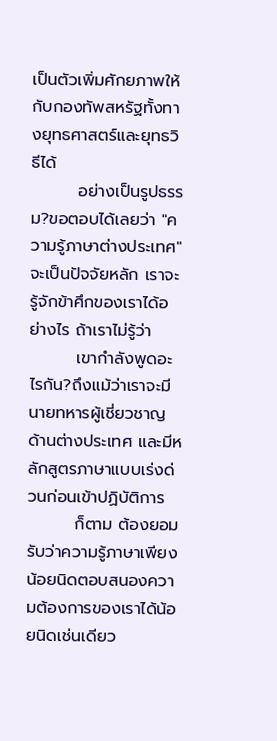เป็นตัวเพิ่มศักยภาพให้กับกองทัพสหรัฐทั้งทางยุทธศาสตร์และยุทธวิธีได้
        อย่างเป็นรูปธรรม?ขอตอบได้เลยว่า "ความรู้ภาษาต่างประเทศ" จะเป็นปัจจัยหลัก เราจะรู้จักข้าศึกของเราได้อย่างไร ถ้าเราไม่รู้ว่า
        เขากำลังพูดอะไรกัน?ถึงแม้ว่าเราจะมีนายทหารผู้เชี่ยวชาญด้านต่างประเทศ และมีหลักสูตรภาษาแบบเร่งด่วนก่อนเข้าปฏิบัติการ
        ก็ตาม ต้องยอมรับว่าความรู้ภาษาเพียงน้อยนิดตอบสนองความต้องการของเราได้น้อยนิดเช่นเดียว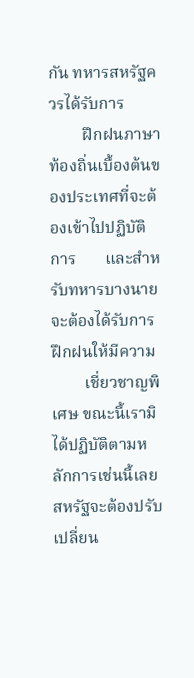กัน ทหารสหรัฐควรได้รับการ
        ฝึกฝนภาษาท้องถิ่นเบื้องต้นของประเทศที่จะต้องเข้าไปปฏิบัติการ       และสำหรับทหารบางนายจะต้องได้รับการฝึกฝนให้มีความ
        เชี่ยวชาญพิเศษ ขณะนี้เรามิได้ปฏิบัติตามหลักการเช่นนี้เลยสหรัฐจะต้องปรับเปลี่ยน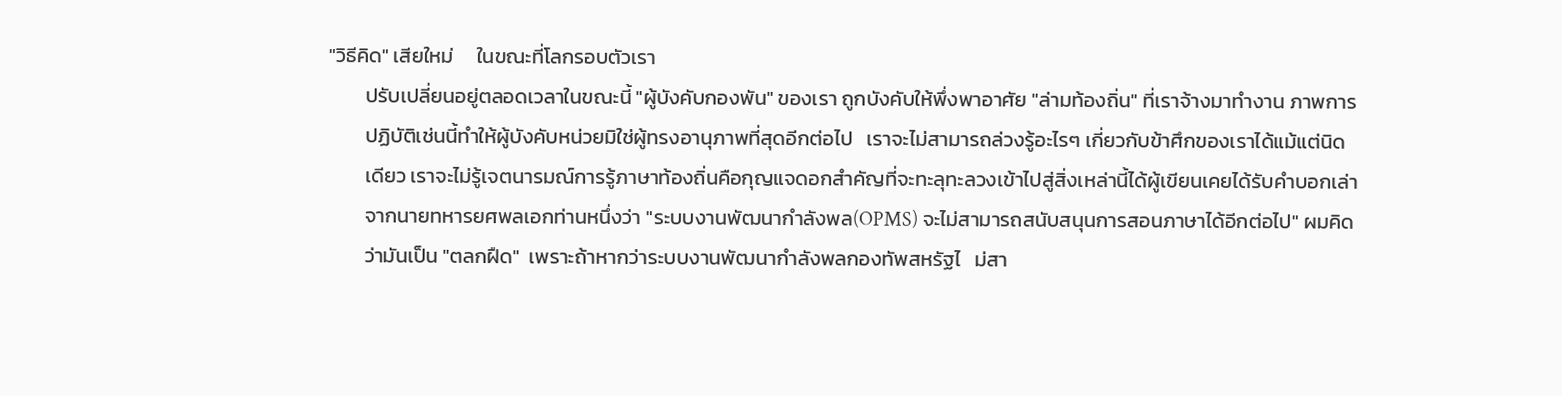"วิธีคิด" เสียใหม่     ในขณะที่โลกรอบตัวเรา
        ปรับเปลี่ยนอยู่ตลอดเวลาในขณะนี้ "ผู้บังคับกองพัน" ของเรา ถูกบังคับให้พึ่งพาอาศัย "ล่ามท้องถิ่น" ที่เราจ้างมาทำงาน ภาพการ
        ปฏิบัติเช่นนี้ทำให้ผู้บังคับหน่วยมิใช่ผู้ทรงอานุภาพที่สุดอีกต่อไป   เราจะไม่สามารถล่วงรู้อะไรๆ เกี่ยวกับข้าศึกของเราได้แม้แต่นิด
        เดียว เราจะไม่รู้เจตนารมณ์การรู้ภาษาท้องถิ่นคือกุญแจดอกสำคัญที่จะทะลุทะลวงเข้าไปสู่สิ่งเหล่านี้ได้ผู้เขียนเคยได้รับคำบอกเล่า
        จากนายทหารยศพลเอกท่านหนึ่งว่า "ระบบงานพัฒนากำลังพล(OPMS) จะไม่สามารถสนับสนุนการสอนภาษาได้อีกต่อไป" ผมคิด
        ว่ามันเป็น "ตลกฝืด"  เพราะถ้าหากว่าระบบงานพัฒนากำลังพลกองทัพสหรัฐไ   ม่สา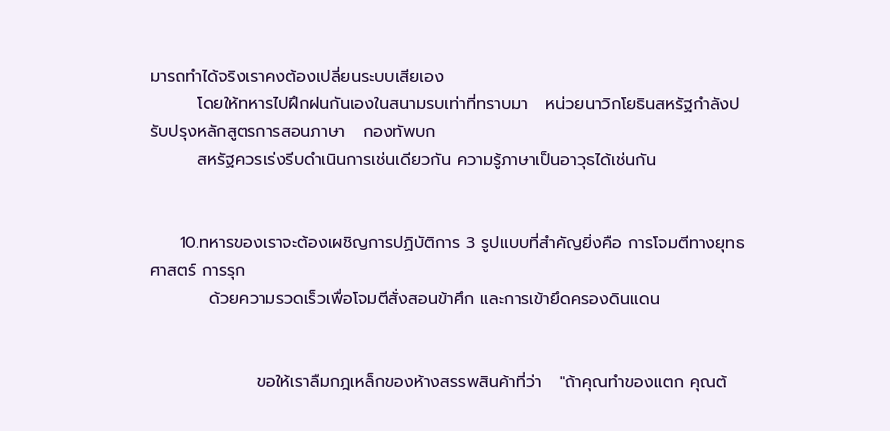มารถทำได้จริงเราคงต้องเปลี่ยนระบบเสียเอง
        โดยให้ทหารไปฝึกฝนกันเองในสนามรบเท่าที่ทราบมา   หน่วยนาวิกโยธินสหรัฐกำลังปรับปรุงหลักสูตรการสอนภาษา   กองทัพบก
        สหรัฐควรเร่งรีบดำเนินการเช่นเดียวกัน ความรู้ภาษาเป็นอาวุธได้เช่นกัน


     10.ทหารของเราจะต้องเผชิญการปฏิบัติการ 3 รูปแบบที่สำคัญยิ่งคือ การโจมตีทางยุทธศาสตร์ การรุก
          ด้วยความรวดเร็วเพื่อโจมตีสั่งสอนข้าศึก และการเข้ายึดครองดินแดน


                  ขอให้เราลืมกฎเหล็กของห้างสรรพสินค้าที่ว่า   "ถ้าคุณทำของแตก คุณต้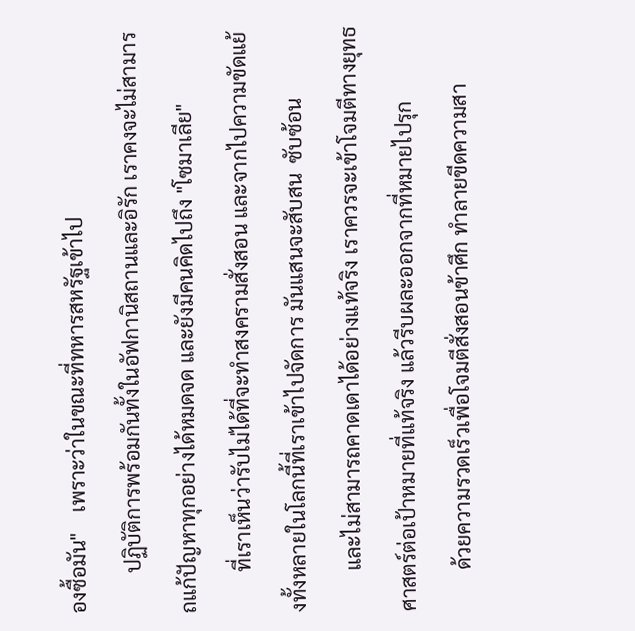องซื้อมัน"    เพราะว่าในขณะที่ทหารสหรัฐเข้าไป
        ปฏิบัติการพร้อมกันทั้งในอัฟกานิสถานและอิรัก เราคงจะไม่สามารถแก้ปัญหาทุกอย่างได้หมดจด และยังมีคนคิดไปถึง "โซมาเลีย"
        ที่เราเห็นว่ารับไม่ได้ที่จะทำสงครามสั่งสอน และจากไปความขัดแย้งทั้งหลายในโลกนี้ที่เราเข้าไปจัดการ มันแสนจะสับสน  ซับซ้อน
        และไม่สามารถคาดเดาได้อย่างแท้จริง เราควรจะเข้าโจมตีทางยุทธศาสตร์ต่อเป้าหมายที่แท้จริง แล้วรีบผละออกจากที่หมายไปรุก
        ด้วยความรวดเร็วเพื่อโจมตีสั่งสอนข้าศึก ทำลายขีดความสา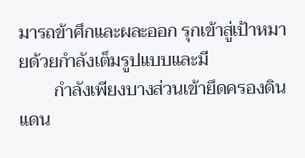มารถข้าศึกและผละออก รุกเข้าสู่เป้าหมายด้วยกำลังเต็มรูปแบบและมี
        กำลังเพียงบางส่วนเข้ายึดครองดินแดน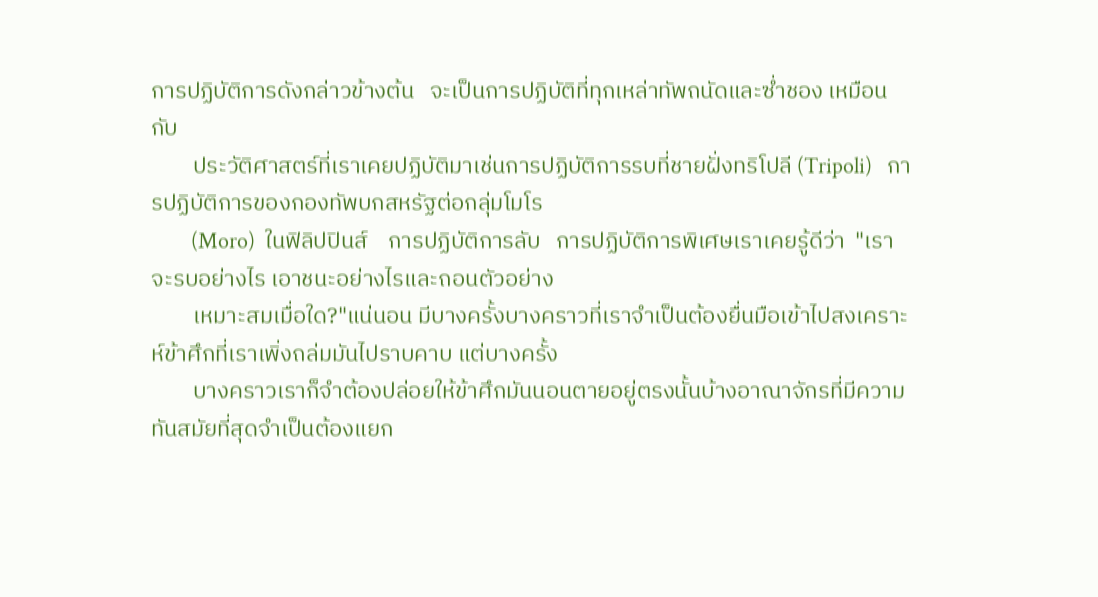การปฏิบัติการดังกล่าวข้างต้น   จะเป็นการปฏิบัติที่ทุกเหล่าทัพถนัดและซ่ำชอง เหมือนกับ
        ประวัติศาสตร์ที่เราเคยปฏิบัติมาเช่นการปฏิบัติการรบที่ชายฝั่งทริโปลี (Tripoli)   การปฏิบัติการของกองทัพบกสหรัฐต่อกลุ่มโมโร
        (Moro)  ในฟิลิปปินส์    การปฏิบัติการลับ   การปฏิบัติการพิเศษเราเคยรู้ดีว่า  "เราจะรบอย่างไร เอาชนะอย่างไรและถอนตัวอย่าง
        เหมาะสมเมื่อใด?"แน่นอน มีบางครั้งบางคราวที่เราจำเป็นต้องยื่นมือเข้าไปสงเคราะห์ข้าศึกที่เราเพิ่งถล่มมันไปราบคาบ แต่บางครั้ง
        บางคราวเราก็จำต้องปล่อยให้ข้าศึกมันนอนตายอยู่ตรงนั้นบ้างอาณาจักรที่มีความทันสมัยที่สุดจำเป็นต้องแยก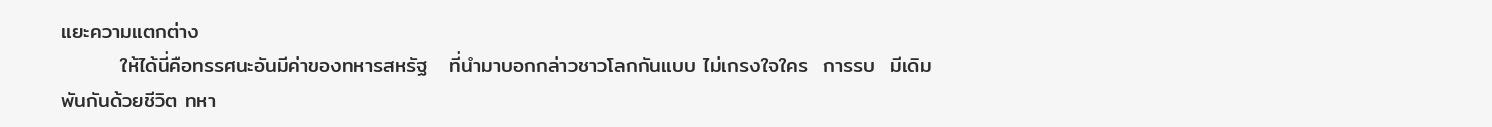แยะความแตกต่าง
        ให้ได้นี่คือทรรศนะอันมีค่าของทหารสหรัฐ   ที่นำมาบอกกล่าวชาวโลกกันแบบ ไม่เกรงใจใคร  การรบ  มีเดิมพันกันด้วยชีวิต ทหา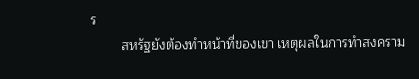ร
        สหรัฐยังต้องทำหน้าที่ของเขา เหตุผลในการทำสงคราม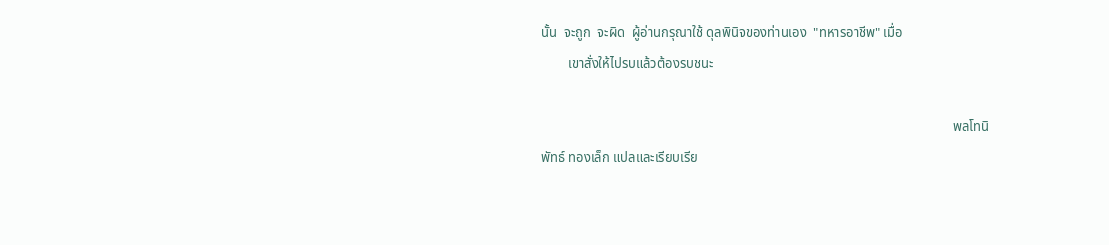นั้น  จะถูก  จะผิด  ผู้อ่านกรุณาใช้ ดุลพินิจของท่านเอง  "ทหารอาชีพ" เมื่อ
        เขาสั่งให้ไปรบแล้วต้องรบชนะ

                                                                                                                          พลโทนิพัทธ์ ทองเล็ก แปลและเรียบเรีย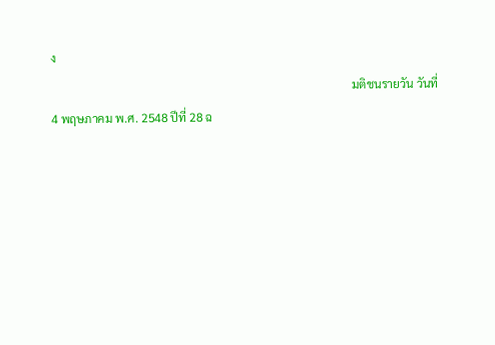ง
                                                                                                       มติชนรายวัน วันที่ 4 พฤษภาคม พ.ศ. 2548 ปีที่ 28 ฉ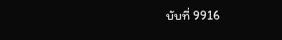บับที่ 9916